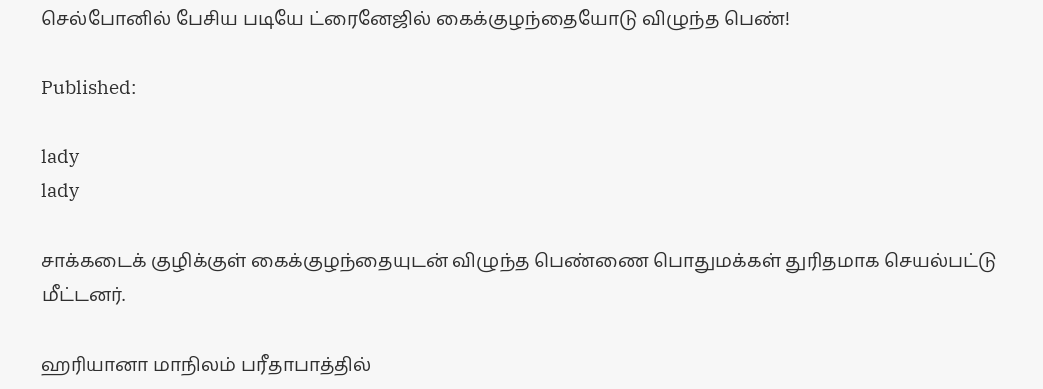செல்போனில் பேசிய படியே ட்ரைனேஜில் கைக்குழந்தையோடு விழுந்த பெண்!

Published:

lady
lady

சாக்கடைக் குழிக்குள் கைக்குழந்தையுடன் விழுந்த பெண்ணை பொதுமக்கள் துரிதமாக செயல்பட்டு மீட்டனர்.

ஹரியானா மாநிலம் பரீதாபாத்தில்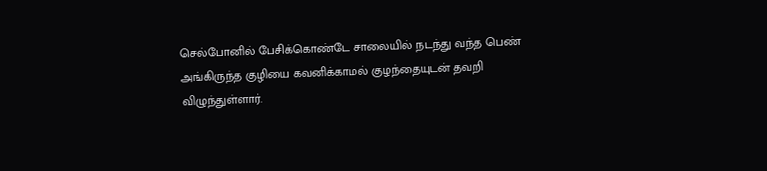செல்போனில் பேசிக்கொண்டே சாலையில் நடந்து வந்த பெண் அங்கிருந்த குழியை கவனிக்காமல் குழந்தையுடன் தவறி விழுந்துள்ளார்.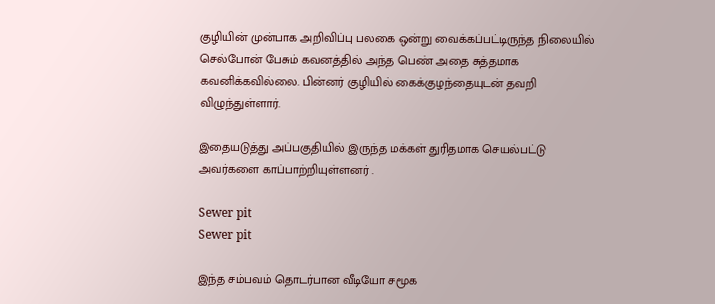குழியின் முன்பாக அறிவிப்பு பலகை ஒன்று வைக்கப்பட்டிருந்த நிலையில் செல்போன் பேசும் கவனத்தில் அந்த பெண் அதை சுத்தமாக கவனிக்கவில்லை. பின்னர் குழியில் கைக்குழந்தையுடன் தவறி விழுந்துள்ளார்.

இதையடுத்து அப்பகுதியில் இருந்த மக்கள் துரிதமாக செயல்பட்டு அவர்களை காப்பாற்றியுள்ளனர் .

Sewer pit
Sewer pit

இந்த சம்பவம் தொடர்பான வீடியோ சமூக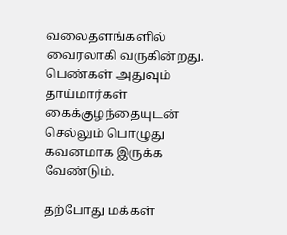வலைதளங்களில் வைரலாகி வருகின்றது. பெண்கள் அதுவும் தாய்மார்கள் கைக்குழந்தையுடன் செல்லும் பொழுது கவனமாக இருக்க வேண்டும்.

தற்போது மக்கள்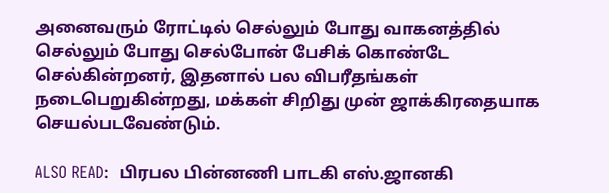அனைவரும் ரோட்டில் செல்லும் போது வாகனத்தில் செல்லும் போது செல்போன் பேசிக் கொண்டே செல்கின்றனர், இதனால் பல விபரீதங்கள் நடைபெறுகின்றது, மக்கள் சிறிது முன் ஜாக்கிரதையாக செயல்படவேண்டும்.

ALSO READ:  பிரபல பின்னணி பாடகி எஸ்.ஜானகி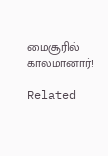மைசூரில் காலமானார்!

Related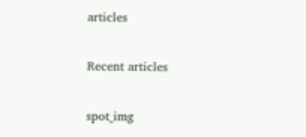articles

Recent articles

spot_img